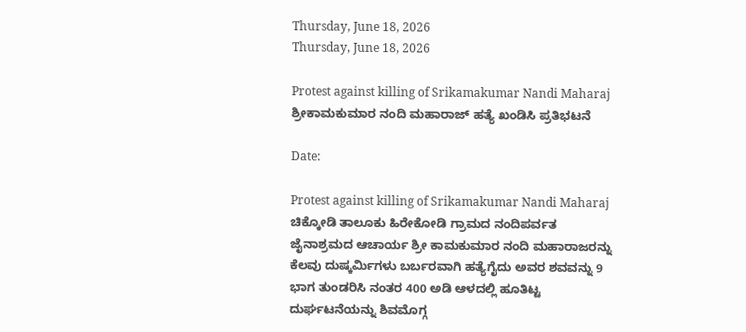Thursday, June 18, 2026
Thursday, June 18, 2026

Protest against killing of Srikamakumar Nandi Maharaj ಶ್ರೀಕಾಮಕುಮಾರ ನಂದಿ ಮಹಾರಾಜ್ ಹತ್ಯೆ ಖಂಡಿಸಿ ಪ್ರತಿಭಟನೆ

Date:

Protest against killing of Srikamakumar Nandi Maharaj ಚಿಕ್ಕೋಡಿ ತಾಲೂಕು ಹಿರೇಕೋಡಿ ಗ್ರಾಮದ ನಂದಿಪರ್ವತ ಜೈನಾಶ್ರಮದ ಆಚಾರ್ಯ ಶ್ರೀ ಕಾಮಕುಮಾರ ನಂದಿ ಮಹಾರಾಜರನ್ನು ಕೆಲವು ದುಷ್ಕರ್ಮಿಗಳು ಬರ್ಬರವಾಗಿ ಹತ್ಯೆಗೈದು ಅವರ ಶವವನ್ನು 9 ಭಾಗ ತುಂಡರಿಸಿ ನಂತರ 400 ಅಡಿ ಆಳದಲ್ಲಿ ಹೂತಿಟ್ಟ ದುರ್ಘಟನೆಯನ್ನು ಶಿವಮೊಗ್ಗ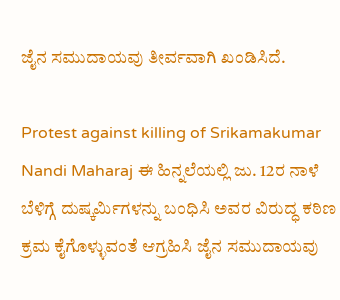ಜೈನ ಸಮುದಾಯವು ತೀರ್ವವಾಗಿ ಖಂಡಿಸಿದೆ.

Protest against killing of Srikamakumar Nandi Maharaj ಈ ಹಿನ್ನಲೆಯಲ್ಲಿ ಜು. 12ರ ನಾಳೆ ಬೆಳಿಗ್ಗೆ ದುಷ್ಕರ್ಮಿಗಳನ್ನು ಬಂಧಿಸಿ ಅವರ ವಿರುದ್ಧ ಕಠಿಣ ಕ್ರಮ ಕೈಗೊಳ್ಳುವಂತೆ ಆಗ್ರಹಿಸಿ ಜೈನ ಸಮುದಾಯವು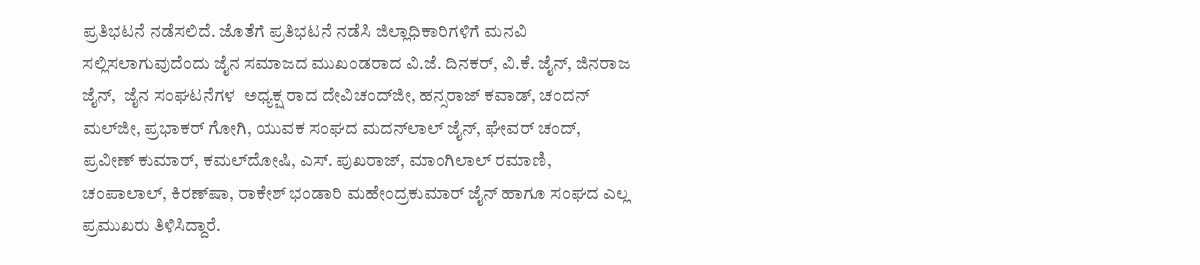ಪ್ರತಿಭಟನೆ ನಡೆಸಲಿದೆ. ಜೊತೆಗೆ ಪ್ರತಿಭಟನೆ ನಡೆಸಿ ಜಿಲ್ಲಾಧಿಕಾರಿಗಳಿಗೆ ಮನವಿ ಸಲ್ಲಿಸಲಾಗುವುದೆಂದು ಜೈನ ಸಮಾಜದ ಮುಖಂಡರಾದ ವಿ.ಜೆ. ದಿನಕರ್, ವಿ.ಕೆ. ಜೈನ್, ಜಿನರಾಜ ಜೈನ್,  ಜೈನ ಸಂಘಟನೆಗಳ  ಅಧ್ಯಕ್ಷ ರಾದ ದೇವಿಚಂದ್‌ಜೀ, ಹನ್ಸರಾಜ್ ಕವಾಡ್, ಚಂದನ್ ಮಲ್‌ಜೀ, ಪ್ರಭಾಕರ್ ಗೋಗಿ, ಯುವಕ ಸಂಘದ ಮದನ್‌ಲಾಲ್ ಜೈನ್, ಘೇವರ್ ಚಂದ್, ಪ್ರವೀಣ್ ಕುಮಾರ್, ಕಮಲ್‌ದೋಷಿ, ಎಸ್. ಪುಖರಾಜ್, ಮಾಂಗಿಲಾಲ್ ರಮಾಣಿ, ಚಂಪಾಲಾಲ್, ಕಿರಣ್‌ಷಾ, ರಾಕೇಶ್ ಭಂಡಾರಿ ಮಹೇಂದ್ರಕುಮಾರ್ ಜೈನ್ ಹಾಗೂ ಸಂಘದ ಎಲ್ಲ ಪ್ರಮುಖರು ತಿಳಿಸಿದ್ದಾರೆ.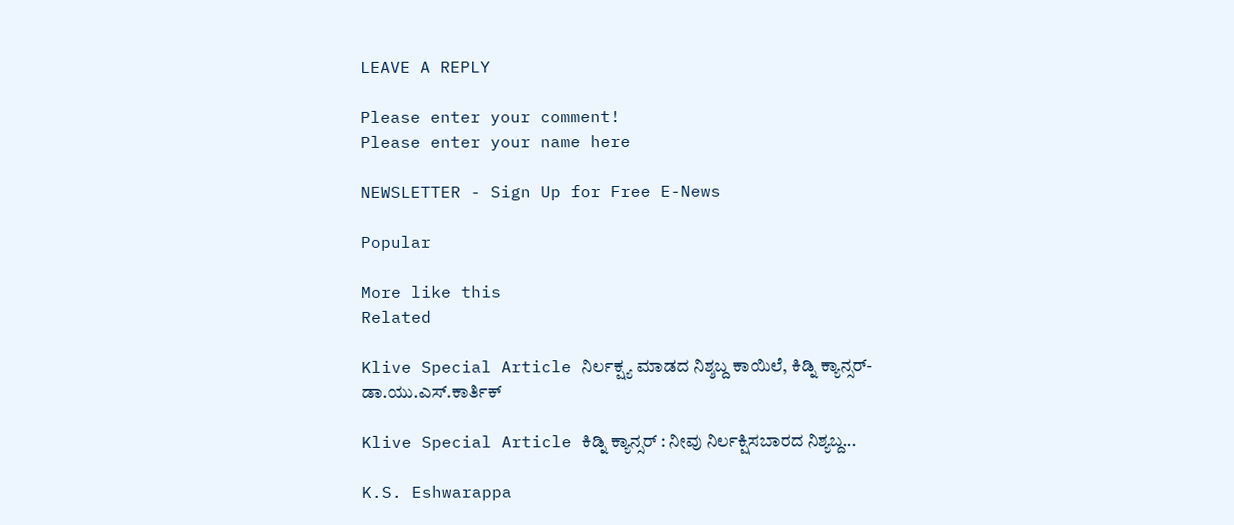LEAVE A REPLY

Please enter your comment!
Please enter your name here

NEWSLETTER - Sign Up for Free E-News

Popular

More like this
Related

Klive Special Article ನಿರ್ಲಕ್ಷ್ಯ ಮಾಡದ ನಿಶ್ಶಬ್ದ ಕಾಯಿಲೆ, ಕಿಡ್ನಿ ಕ್ಯಾನ್ಸರ್- ಡಾ.ಯು‌.ಎಸ್.ಕಾರ್ತಿಕ್

Klive Special Article ಕಿಡ್ನಿ ಕ್ಯಾನ್ಸರ್ : ನೀವು ನಿರ್ಲಕ್ಷಿಸಬಾರದ ನಿಶ್ಯಬ್ದ...

K.S. Eshwarappa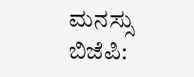ಮನಸ್ಸು ಬಿಜೆಪಿ: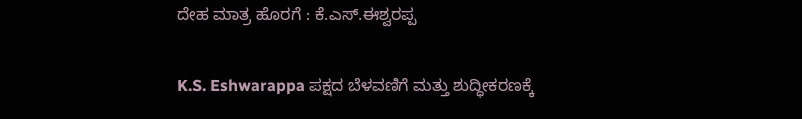ದೇಹ ಮಾತ್ರ ಹೊರಗೆ : ಕೆ.ಎಸ್.ಈಶ್ವರಪ್ಪ

K.S. Eshwarappa ಪಕ್ಷದ ಬೆಳವಣಿಗೆ ಮತ್ತು ಶುದ್ಧೀಕರಣಕ್ಕೆ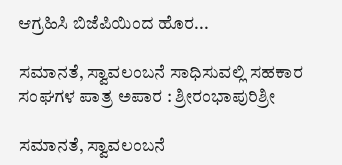ಆಗ್ರಹಿಸಿ ಬಿಜೆಪಿಯಿಂದ ಹೊರ...

ಸಮಾನತೆ, ಸ್ವಾವಲಂಬನೆ ಸಾಧಿಸುವಲ್ಲಿ ಸಹಕಾರ ಸಂಘಗಳ ಪಾತ್ರ ಅಪಾರ : ಶ್ರೀರಂಭಾಪುರಿಶ್ರೀ

ಸಮಾನತೆ, ಸ್ವಾವಲಂಬನೆ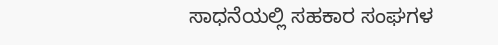ಸಾಧನೆಯಲ್ಲಿ ಸಹಕಾರ ಸಂಘಗಳ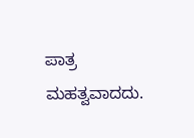ಪಾತ್ರ ಮಹತ್ವವಾದದು.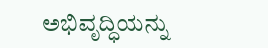ಅಭಿವೃದ್ಧಿಯನ್ನು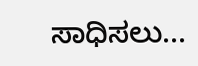ಸಾಧಿಸಲು...